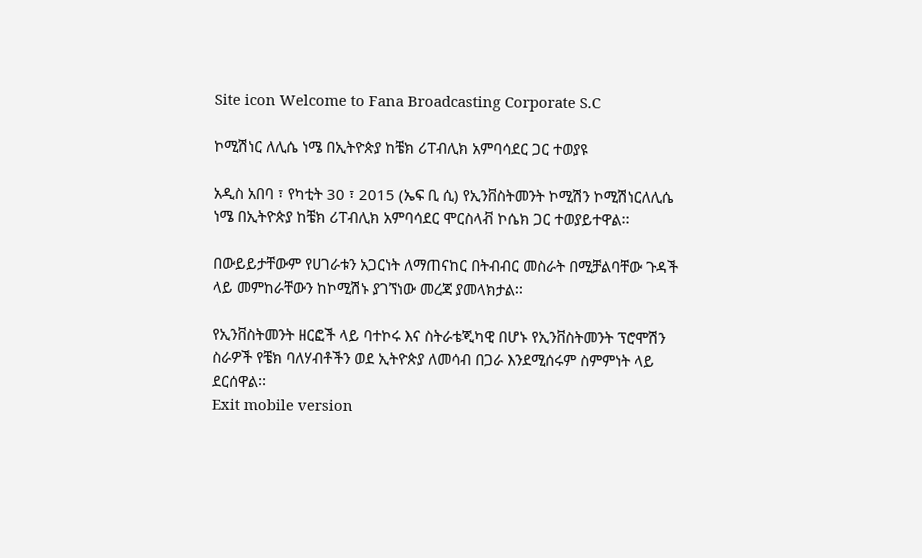Site icon Welcome to Fana Broadcasting Corporate S.C

ኮሚሽነር ለሊሴ ነሜ በኢትዮጵያ ከቼክ ሪፐብሊክ አምባሳደር ጋር ተወያዩ

አዲስ አበባ ፣ የካቲት 30 ፣ 2015 (ኤፍ ቢ ሲ) የኢንቨስትመንት ኮሚሽን ኮሚሽነርለሊሴ ነሜ በኢትዮጵያ ከቼክ ሪፐብሊክ አምባሳደር ሞርስላቭ ኮሴክ ጋር ተወያይተዋል፡፡

በውይይታቸውም የሀገራቱን አጋርነት ለማጠናከር በትብብር መስራት በሚቻልባቸው ጉዳች ላይ መምከራቸውን ከኮሚሽኑ ያገኘነው መረጃ ያመላክታል፡፡

የኢንቨስትመንት ዘርፎች ላይ ባተኮሩ እና ስትራቴጂካዊ በሆኑ የኢንቨስትመንት ፕሮሞሽን ስራዎች የቼክ ባለሃብቶችን ወደ ኢትዮጵያ ለመሳብ በጋራ እንደሚሰሩም ስምምነት ላይ ደርሰዋል፡፡
Exit mobile version